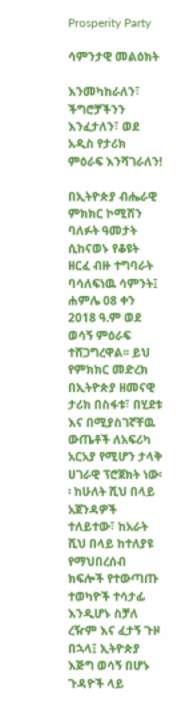Prosperity Party

ሳምንታዊ መልዕክት

እንመካከራለን፣ ችግሮቻችንን እንፈታለን፣ ወደ አዲስ የታሪክ ምዕራፍ እንሻገራለን!

በኢትዮጵያ ብሔራዊ ምክክር ኮሚሽን ባለፉት ዓመታት ሲከናወኑ የቆዩት ዘርፈ ብዙ ተግባራት ባሳለፍነዉ ሳምንት፤ ሐምሌ 08 ቀን 2018 ዓ.ም ወደ ወሳኝ ምዕራፍ ተሸጋግረዋል፡፡ ይህ የምክክር መድረክ በኢትዮጵያ ዘመናዊ ታሪክ በስፋቱ፣ በሂደቱ እና በሚያስገኛቸዉ ውጤቶች ለአፍሪካ አርአያ የሚሆን ታላቅ ሀገራዊ ፕሮጀክት ነው፡፡ ከሁለት ሺህ በላይ አጀንዳዎች ተለይተው፣ ከአራት ሺህ በላይ ከተለያዩ የማህበረሰብ ክፍሎች የተውጣጡ ተወካዮች ተሳታፊ እንዲሆኑ ስቻለ ረዥም እና ፈታኝ ጉዞ በኋላ፤ ኢትዮጵያ እጅግ ወሳኝ በሆኑ ጉዳዮች ላይ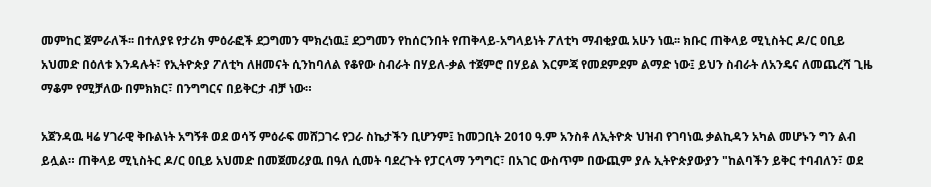መምከር ጀምራለች፡፡ በተለያዩ የታሪክ ምዕራፎች ደጋግመን ሞክረነዉ፤ ደጋግመን የከሰርንበት የጠቅላይ-አግላይነት ፖለቲካ ማብቂያዉ አሁን ነዉ፡፡ ክቡር ጠቅላይ ሚኒስትር ዶ/ር ዐቢይ አህመድ በዕለቱ እንዳሉት፣ የኢትዮጵያ ፖለቲካ ለዘመናት ሲንከባለል የቆየው ስብራት በሃይለ-ቃል ተጀምሮ በሃይል እርምጃ የመደምደም ልማድ ነው፤ ይህን ስብራት ለአንዴና ለመጨረሻ ጊዜ ማቆም የሚቻለው በምክክር፣ በንግግርና በይቅርታ ብቻ ነው።

አጀንዳዉ ዛሬ ሃገራዊ ቅቡልነት አግኝቶ ወደ ወሳኝ ምዕራፍ መሸጋገሩ የጋራ ስኬታችን ቢሆንም፤ ከመጋቢት 2010 ዓ.ም አንስቶ ለኢትዮጵ ህዝብ የገባነዉ ቃልኪዳን አካል መሆኑን ግን ልብ ይሏል። ጠቅላይ ሚኒስትር ዶ/ር ዐቢይ አህመድ በመጀመሪያዉ በዓለ ሲመት ባደረጉት የፓርላማ ንግግር፣ በአገር ውስጥም በውጪም ያሉ ኢትዮጵያውያን "ከልባችን ይቅር ተባብለን፣ ወደ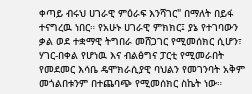ቀጣይ ብሩህ ሀገራዊ ምዕራፍ እንሻገር" በማለት በይፋ ተናግረዉ ነበር። የአሁኑ ሀገራዊ ምክክር፤ ያኔ የተገባውን ቃል ወደ ተቋማዊ ትግበራ መሸጋገር የሚመሰክር ሲሆን፣ ሃገር-በቀል የሆነዉ እና ብልፅግና ፓርቲ የሚመራበት የመደመር እሳቤ ዴሞክራሲያዊ ባህልን የመገንባት አቅም መጎልበቱንም በተጨባጭ የሚመሰክር ስኬት ነው።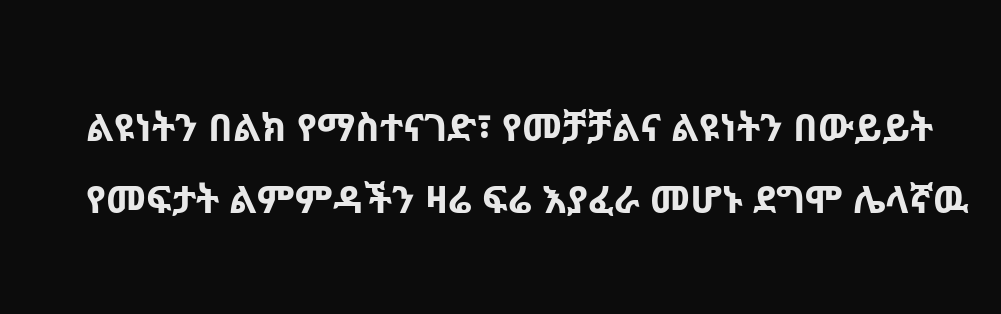ልዩነትን በልክ የማስተናገድ፣ የመቻቻልና ልዩነትን በውይይት የመፍታት ልምምዳችን ዛሬ ፍሬ እያፈራ መሆኑ ደግሞ ሌላኛዉ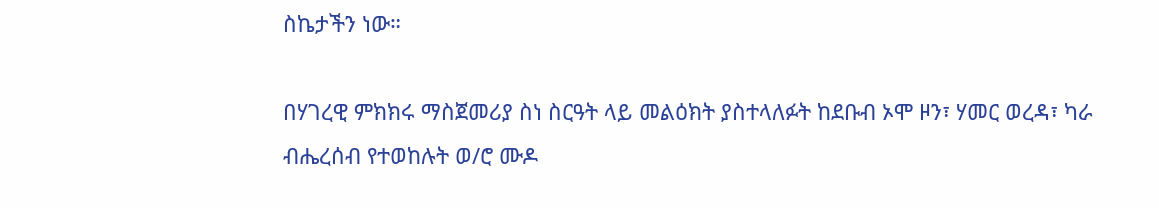ስኬታችን ነው።

በሃገረዊ ምክክሩ ማስጀመሪያ ስነ ስርዓት ላይ መልዕክት ያስተላለፉት ከደቡብ ኦሞ ዞን፣ ሃመር ወረዳ፣ ካራ ብሔረሰብ የተወከሉት ወ/ሮ ሙዶ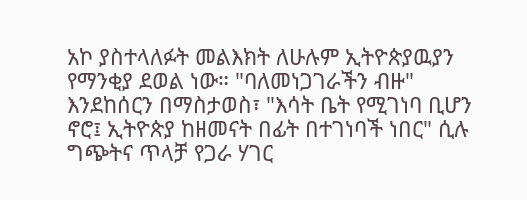አኮ ያስተላለፉት መልእክት ለሁሉም ኢትዮጵያዉያን የማንቂያ ደወል ነው። "ባለመነጋገራችን ብዙ" እንደከሰርን በማስታወስ፣ "እሳት ቤት የሚገነባ ቢሆን ኖሮ፤ ኢትዮጵያ ከዘመናት በፊት በተገነባች ነበር" ሲሉ ግጭትና ጥላቻ የጋራ ሃገር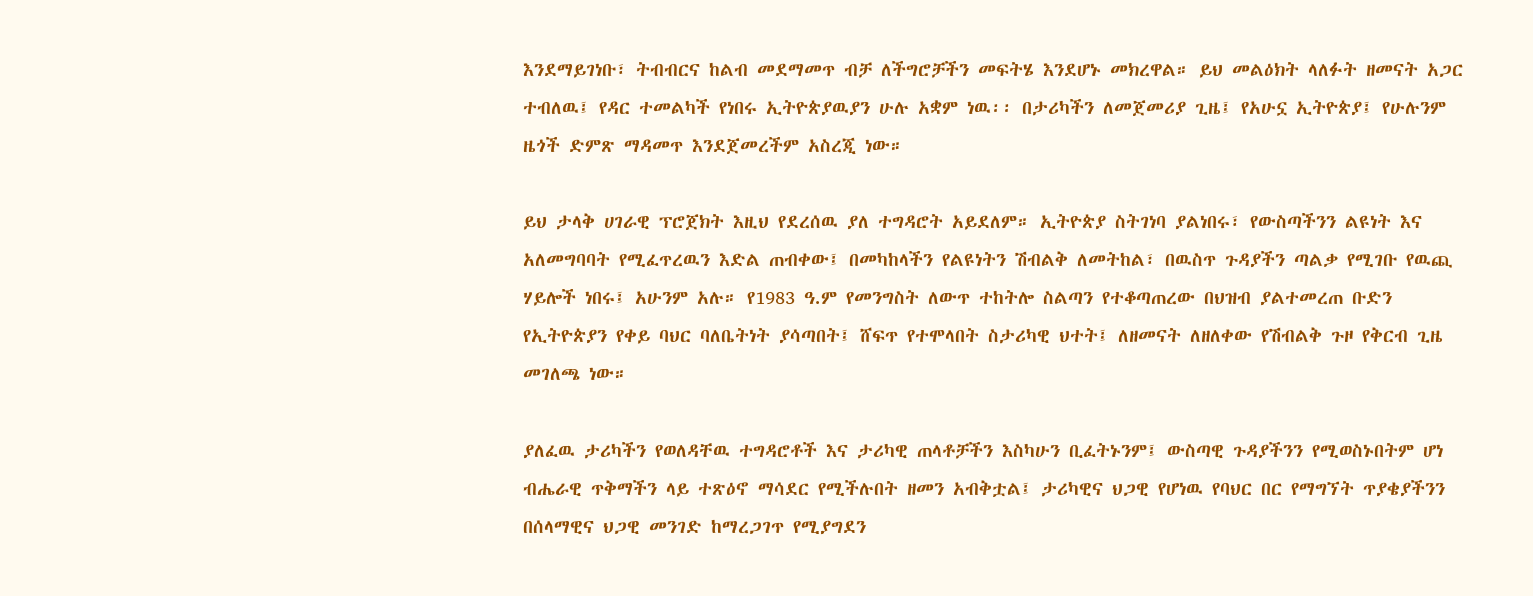እንደማይገነቡ፣ ትብብርና ከልብ መደማመጥ ብቻ ለችግሮቻችን መፍትሄ እንደሆኑ መክረዋል። ይህ መልዕክት ላለፉት ዘመናት አጋር ተብለዉ፤ የዳር ተመልካች የነበሩ ኢትዮጵያዉያን ሁሉ አቋም ነዉ፡፡ በታሪካችን ለመጀመሪያ ጊዜ፤ የአሁኗ ኢትዮጵያ፤ የሁሉንም ዜጎች ድምጽ ማዳመጥ እንደጀመረችም አስረጂ ነው።

ይህ ታላቅ ሀገራዊ ፕሮጀክት እዚህ የደረሰዉ ያለ ተግዳሮት አይደለም። ኢትዮጵያ ስትገነባ ያልነበሩ፣ የውስጣችንን ልዩነት እና አለመግባባት የሚፈጥረዉን እድል ጠብቀው፤ በመካከላችን የልዩነትን ሽብልቅ ለመትከል፣ በዉስጥ ጉዳያችን ጣልቃ የሚገቡ የዉጪ ሃይሎች ነበሩ፤ አሁንም አሉ። የ1983 ዓ.ም የመንግስት ለውጥ ተከትሎ ስልጣን የተቆጣጠረው በህዝብ ያልተመረጠ ቡድን የኢትዮጵያን የቀይ ባህር ባለቤትነት ያሳጣበት፤ ሸፍጥ የተሞላበት ስታሪካዊ ህተት፤ ለዘመናት ለዘለቀው የሽብልቅ ጉዞ የቅርብ ጊዜ መገለጫ ነው።

ያለፈዉ ታሪካችን የወለዳቸዉ ተግዳሮቶች እና ታሪካዊ ጠላቶቻችን እስካሁን ቢፈትኑንም፤ ውስጣዊ ጉዳያችንን የሚወስኑበትም ሆነ ብሔራዊ ጥቅማችን ላይ ተጽዕኖ ማሳደር የሚችሉበት ዘመን አብቅቷል፤ ታሪካዊና ህጋዊ የሆነዉ የባህር በር የማግኘት ጥያቄያችንን በሰላማዊና ህጋዊ መንገድ ከማረጋገጥ የሚያግደን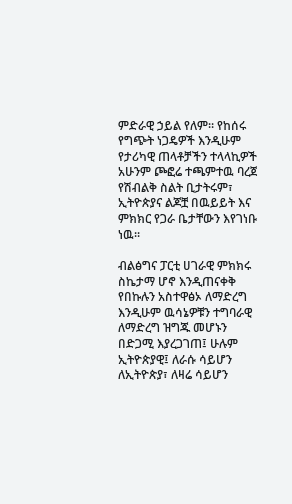ምድራዊ ኃይል የለም። የከሰሩ የግጭት ነጋዴዎች እንዲሁም የታሪካዊ ጠላቶቻችን ተላላኪዎች አሁንም ጮፎሬ ተጫምተዉ ባረጀ የሽብልቅ ስልት ቢታትሩም፣ ኢትዮጵያና ልጆቿ በዉይይት እና ምክክር የጋራ ቤታቸውን እየገነቡ ነዉ፡፡

ብልፅግና ፓርቲ ሀገራዊ ምክክሩ ስኬታማ ሆኖ እንዲጠናቀቅ የበኩሉን አስተዋፅኦ ለማድረግ እንዲሁም ዉሳኔዎቹን ተግባራዊ ለማድረግ ዝግጁ መሆኑን በድጋሚ እያረጋገጠ፤ ሁሉም ኢትዮጵያዊ፤ ለራሱ ሳይሆን ለኢትዮጵያ፣ ለዛሬ ሳይሆን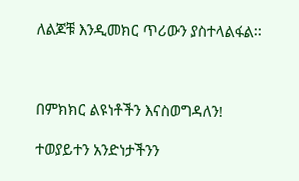ለልጆቹ እንዲመክር ጥሪውን ያስተላልፋል፡፡



በምክክር ልዩነቶችን እናስወግዳለን!

ተወያይተን አንድነታችንን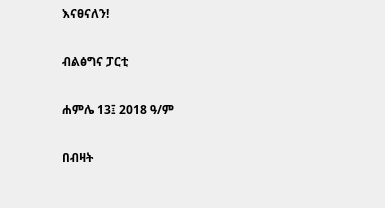እናፀናለን!

ብልፅግና ፓርቲ

ሐምሌ 13፤ 2018 ዓ/ም

በብዛት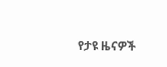የታዩ ዜናዎች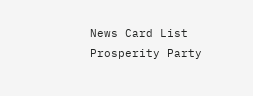News Card List
Prosperity Party